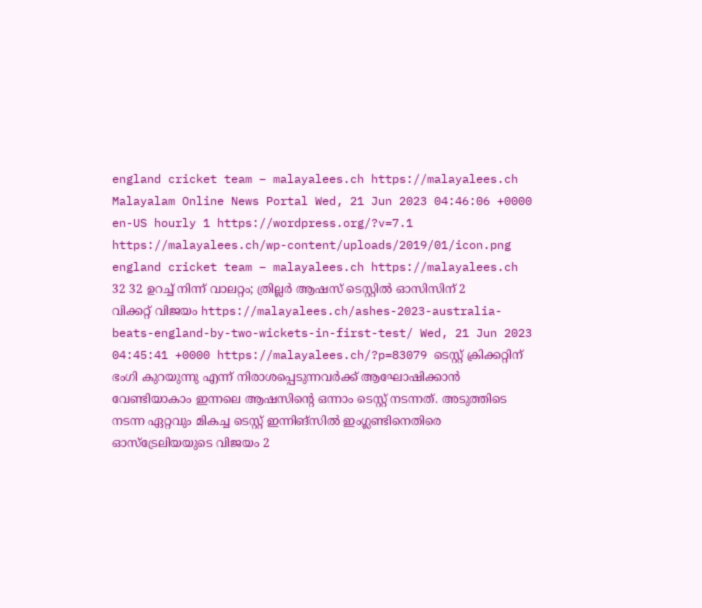england cricket team – malayalees.ch https://malayalees.ch Malayalam Online News Portal Wed, 21 Jun 2023 04:46:06 +0000 en-US hourly 1 https://wordpress.org/?v=7.1 https://malayalees.ch/wp-content/uploads/2019/01/icon.png england cricket team – malayalees.ch https://malayalees.ch 32 32 ഉറച്ച് നിന്ന് വാലറ്റം; ത്രില്ലർ ആഷസ് ടെസ്റ്റിൽ ഓസിസിന് 2 വിക്കറ്റ് വിജയം https://malayalees.ch/ashes-2023-australia-beats-england-by-two-wickets-in-first-test/ Wed, 21 Jun 2023 04:45:41 +0000 https://malayalees.ch/?p=83079 ടെസ്റ്റ് ക്രിക്കറ്റിന് ഭംഗി കുറയുന്നു എന്ന് നിരാശപ്പെടുന്നവർക്ക് ആഘോഷിക്കാൻ വേണ്ടിയാകാം ഇന്നലെ ആഷസിന്റെ ഒന്നാം ടെസ്റ്റ് നടന്നത്. അടുത്തിടെ നടന്ന ഏറ്റവും മികച്ച ടെസ്റ്റ് ഇന്നിങ്സിൽ ഇംഗ്ലണ്ടിനെതിരെ ഓസ്‌ട്രേലിയയുടെ വിജയം 2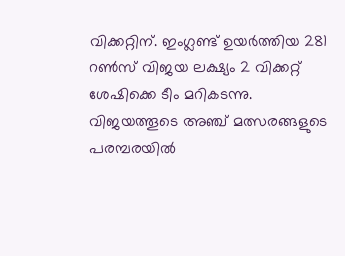വിക്കറ്റിന്. ഇംഗ്ലണ്ട് ഉയർത്തിയ 281 റൺസ് വിജയ ലക്ഷ്യം 2 വിക്കറ്റ് ശേഷിക്കെ ടീം മറികടന്നു. വിജയത്തൂടെ അഞ്ച് മത്സരങ്ങളുടെ പരമ്പരയിൽ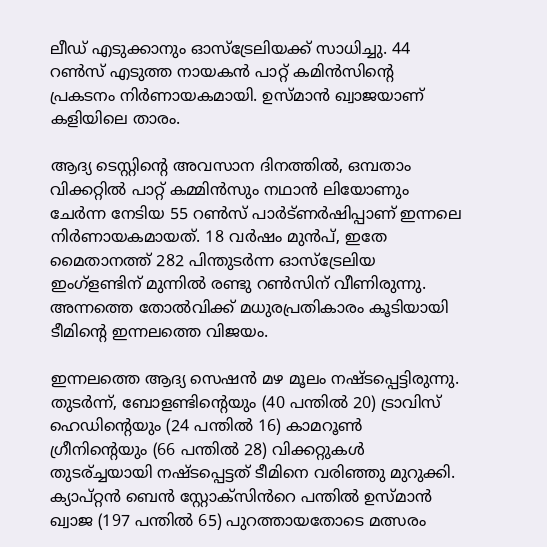ലീഡ് എടുക്കാനും ഓസ്‌ട്രേലിയക്ക് സാധിച്ചു. 44 റൺസ് എടുത്ത നായകൻ പാറ്റ് കമിൻസിൻ്റെ പ്രകടനം നിർണായകമായി. ഉസ്മാൻ ഖ്വാജയാണ് കളിയിലെ താരം.

ആദ്യ ടെസ്റ്റിന്റെ അവസാന ദിനത്തിൽ, ഒമ്പതാം വിക്കറ്റിൽ പാറ്റ് കമ്മിൻസും നഥാൻ ലിയോണും ചേർന്ന നേടിയ 55 റൺസ് പാർട്ണർഷിപ്പാണ് ഇന്നലെ നിർണായകമായത്. 18 വർഷം മുൻപ്, ഇതേ മൈതാനത്ത് 282 പിന്തുടർന്ന ഓസ്ട്രേലിയ ഇംഗ്ളണ്ടിന് മുന്നിൽ രണ്ടു റൺസിന് വീണിരുന്നു. അന്നത്തെ തോൽവിക്ക് മധുരപ്രതികാരം കൂടിയായി ടീമിന്റെ ഇന്നലത്തെ വിജയം.

ഇന്നലത്തെ ആദ്യ സെഷൻ മഴ മൂലം നഷ്ടപ്പെട്ടിരുന്നു. തുടർന്ന്, ബോളണ്ടിന്റെയും (40 പന്തിൽ 20) ട്രാവിസ് ഹെഡിന്റെയും (24 പന്തിൽ 16) കാമറൂൺ ഗ്രീനിന്റെയും (66 പന്തിൽ 28) വിക്കറ്റുകൾ തുടര്ച്ചയായി നഷ്ടപ്പെട്ടത് ടീമിനെ വരിഞ്ഞു മുറുക്കി. ക്യാപ്റ്റൻ ബെൻ സ്റ്റോക്സിൻറെ പന്തിൽ ഉസ്മാൻ ഖ്വാജ (197 പന്തിൽ 65) പുറത്തായതോടെ മത്സരം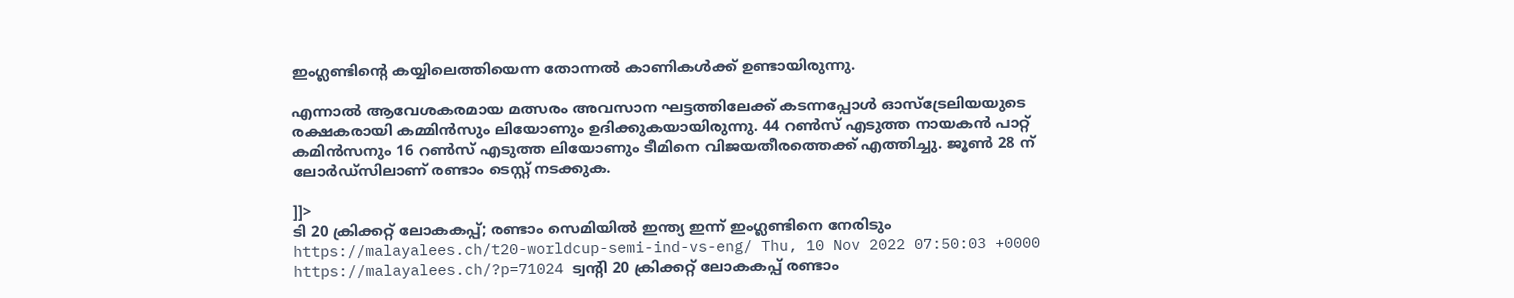ഇംഗ്ലണ്ടിന്റെ കയ്യിലെത്തിയെന്ന തോന്നൽ കാണികൾക്ക് ഉണ്ടായിരുന്നു.

എന്നാൽ ആവേശകരമായ മത്സരം അവസാന ഘട്ടത്തിലേക്ക് കടന്നപ്പോൾ ഓസ്‌ട്രേലിയയുടെ രക്ഷകരായി കമ്മിൻസും ലിയോണും ഉദിക്കുകയായിരുന്നു. 44 റൺസ് എടുത്ത നായകൻ പാറ്റ് കമിൻസനും 16 റൺസ് എടുത്ത ലിയോണും ടീമിനെ വിജയതീരത്തെക്ക് എത്തിച്ചു. ജൂൺ 28 ന് ലോർഡ്‌സിലാണ് രണ്ടാം ടെസ്റ്റ് നടക്കുക.

]]>
ടി 20 ക്രിക്കറ്റ് ലോകകപ്പ്; രണ്ടാം സെമിയില്‍ ഇന്ത്യ ഇന്ന് ഇംഗ്ലണ്ടിനെ നേരിടും https://malayalees.ch/t20-worldcup-semi-ind-vs-eng/ Thu, 10 Nov 2022 07:50:03 +0000 https://malayalees.ch/?p=71024 ട്വന്റി 20 ക്രിക്കറ്റ് ലോകകപ്പ് രണ്ടാം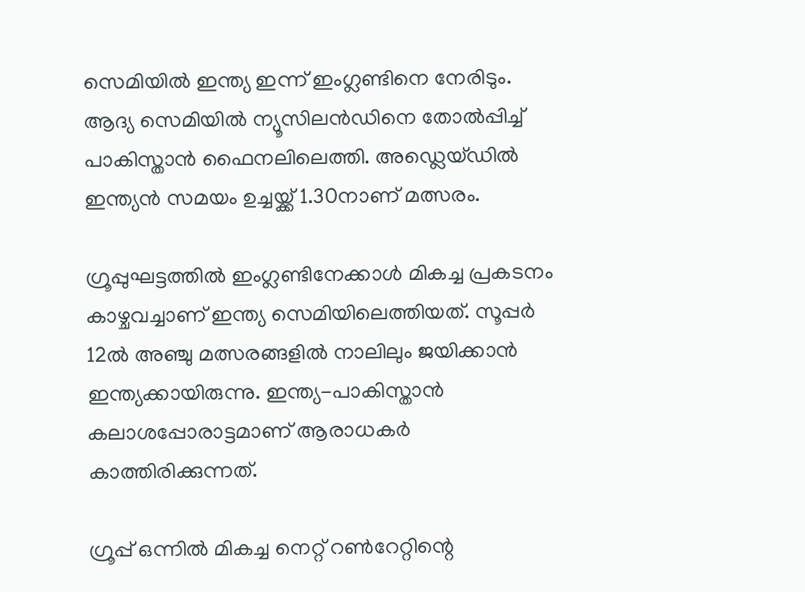സെമിയില്‍ ഇന്ത്യ ഇന്ന് ഇംഗ്ലണ്ടിനെ നേരിടും. ആദ്യ സെമിയില്‍ ന്യൂസിലന്‍ഡിനെ തോല്‍പ്പിച്ച് പാകിസ്താൻ ഫൈനലിലെത്തി. അഡ്ലെയ്ഡില്‍ ഇന്ത്യന്‍ സമയം ഉച്ചയ്ക്ക് 1.30നാണ് മത്സരം.

ഗ്രൂപ്പുഘട്ടത്തില്‍ ഇംഗ്ലണ്ടിനേക്കാള്‍ മികച്ച പ്രകടനം കാഴ്ചവച്ചാണ് ഇന്ത്യ സെമിയിലെത്തിയത്. സൂപ്പര്‍ 12ല്‍ അഞ്ചു മത്സരങ്ങളിൽ നാലിലും ജയിക്കാന്‍ ഇന്ത്യക്കായിരുന്നു. ഇന്ത്യ-പാകിസ്താൻ കലാശപ്പോരാട്ടമാണ് ആരാധകര്‍ കാത്തിരിക്കുന്നത്.

ഗ്രൂപ്പ് ഒന്നില്‍ മികച്ച നെറ്റ് റണ്‍റേറ്റിന്റെ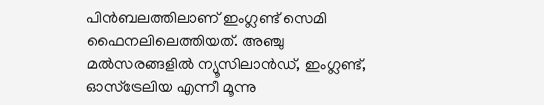പിന്‍ബലത്തിലാണ് ഇംഗ്ലണ്ട് സെമി ഫൈനലിലെത്തിയത്. അഞ്ചു മല്‍സരങ്ങളില്‍ ന്യൂസിലാന്‍ഡ്, ഇംഗ്ലണ്ട്, ഓസ്‌ട്രേലിയ എന്നീ മൂന്നു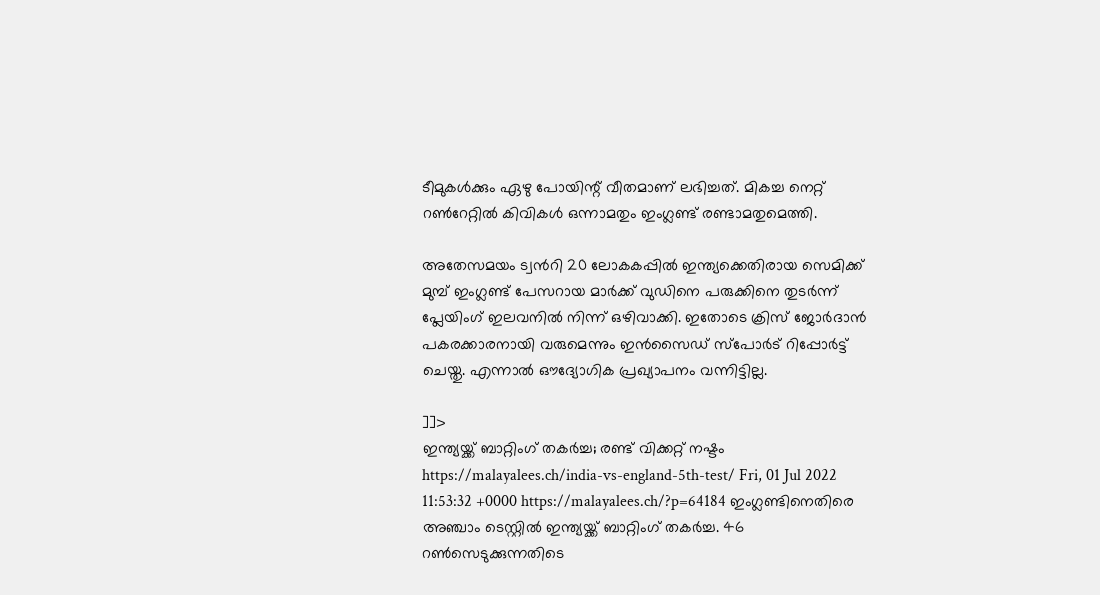ടീമുകള്‍ക്കും ഏഴു പോയിന്റ് വീതമാണ് ലഭിച്ചത്. മികച്ച നെറ്റ് റണ്‍റേറ്റില്‍ കിവികള്‍ ഒന്നാമതും ഇംഗ്ലണ്ട് രണ്ടാമതുമെത്തി.

അതേസമയം ട്വന്‍റി 20 ലോകകപ്പില്‍ ഇന്ത്യക്കെതിരായ സെമിക്ക് മുമ്പ് ഇംഗ്ലണ്ട് പേസറായ മാര്‍ക്ക് വുഡിനെ പരുക്കിനെ തുടര്‍ന്ന് പ്ലേയിംഗ് ഇലവനില്‍ നിന്ന് ഒഴിവാക്കി. ഇതോടെ ക്രിസ് ജോര്‍ദാന്‍ പകരക്കാരനായി വരുമെന്നും ഇന്‍സൈഡ് സ്പോര്‍ട് റിപ്പോര്‍ട്ട് ചെയ്തു. എന്നാല്‍ ഔദ്യോഗിക പ്രഖ്യാപനം വന്നിട്ടില്ല.

]]>
ഇന്ത്യയ്ക്ക് ബാറ്റിംഗ് തകർച്ച; രണ്ട് വിക്കറ്റ് നഷ്ടം https://malayalees.ch/india-vs-england-5th-test/ Fri, 01 Jul 2022 11:53:32 +0000 https://malayalees.ch/?p=64184 ഇംഗ്ലണ്ടിനെതിരെ അഞ്ചാം ടെസ്റ്റില്‍ ഇന്ത്യയ്ക്ക് ബാറ്റിംഗ് തകർച്ച. 46 റൺസെടുക്കുന്നതിടെ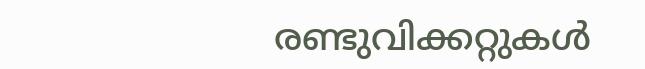രണ്ടുവിക്കറ്റുകൾ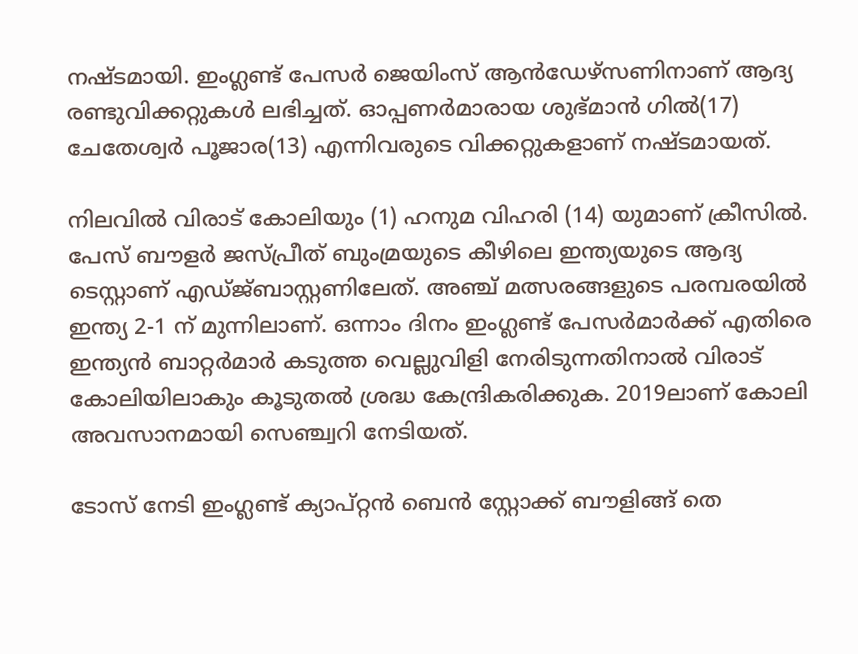നഷ്ടമായി. ഇംഗ്ലണ്ട് പേസർ ജെയിംസ് ആൻഡേഴ്സണിനാണ് ആദ്യ രണ്ടുവിക്കറ്റുകൾ ലഭിച്ചത്. ഓപ്പണർമാരായ ശുഭ്മാൻ ഗിൽ(17) ചേതേശ്വർ പൂജാര(13) എന്നിവരുടെ വിക്കറ്റുകളാണ് നഷ്ടമായത്.

നിലവിൽ വിരാട് കോലിയും (1) ഹനുമ വിഹരി (14) യുമാണ് ക്രീസിൽ. പേസ് ബൗളര്‍ ജസ്പ്രീത് ബുംമ്രയുടെ കീഴിലെ ഇന്ത്യയുടെ ആദ്യ ടെസ്റ്റാണ് എഡ്ജ്ബാസ്റ്റണിലേത്. അഞ്ച് മത്സരങ്ങളുടെ പരമ്പരയില്‍ ഇന്ത്യ 2-1 ന് മുന്നിലാണ്. ഒന്നാം ദിനം ഇംഗ്ലണ്ട് പേസർമാർക്ക് എതിരെ ഇന്ത്യൻ ബാറ്റർമാർ കടുത്ത വെല്ലുവിളി നേരിടുന്നതിനാൽ വിരാട് കോലിയിലാകും കൂടുതൽ ശ്രദ്ധ കേന്ദ്രികരിക്കുക. 2019ലാണ് കോലി അവസാനമായി സെഞ്ച്വറി നേടിയത്.

ടോസ് നേടി ഇംഗ്ലണ്ട് ക്യാപ്റ്റന്‍ ബെന്‍ സ്റ്റോക്ക് ബൗളിങ്ങ് തെ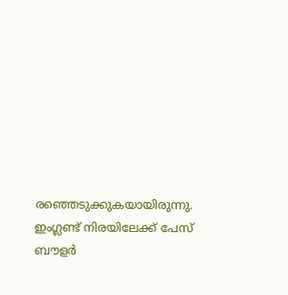രഞ്ഞെടുക്കുകയായിരുന്നു. ഇംഗ്ലണ്ട് നിരയിലേക്ക് പേസ് ബൗളര്‍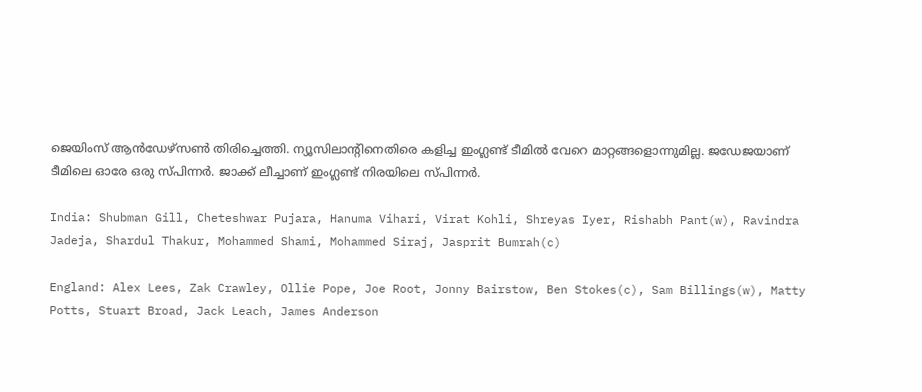ജെയിംസ് ആന്‍ഡേഴ്‌സണ്‍ തിരിച്ചെത്തി. ന്യൂസിലാന്റിനെതിരെ കളിച്ച ഇംഗ്ലണ്ട് ടീമില്‍ വേറെ മാറ്റങ്ങളൊന്നുമില്ല. ജഡേജയാണ് ടീമിലെ ഓരേ ഒരു സ്പിന്നര്‍. ജാക്ക് ലീച്ചാണ് ഇംഗ്ലണ്ട് നിരയിലെ സ്പിന്നര്‍.

India: Shubman Gill, Cheteshwar Pujara, Hanuma Vihari, Virat Kohli, Shreyas Iyer, Rishabh Pant(w), Ravindra Jadeja, Shardul Thakur, Mohammed Shami, Mohammed Siraj, Jasprit Bumrah(c)

England: Alex Lees, Zak Crawley, Ollie Pope, Joe Root, Jonny Bairstow, Ben Stokes(c), Sam Billings(w), Matty Potts, Stuart Broad, Jack Leach, James Anderson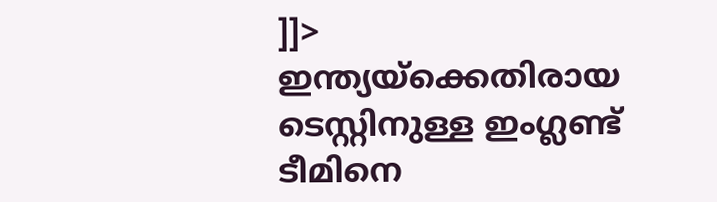]]>
ഇന്ത്യയ്‌ക്കെതിരായ ടെസ്റ്റിനുള്ള ഇംഗ്ലണ്ട് ടീമിനെ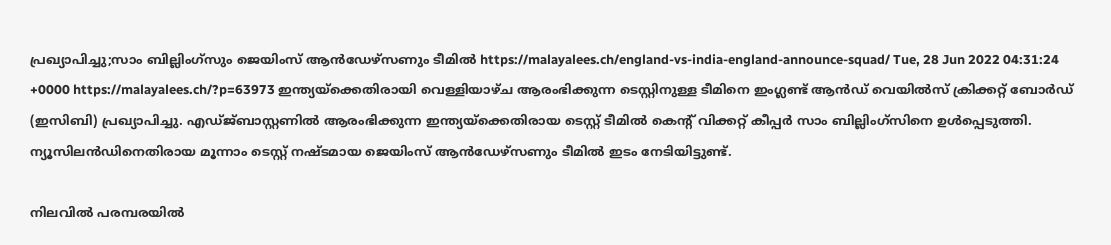പ്രഖ്യാപിച്ചു;സാം ബില്ലിംഗ്‌സും ജെയിംസ് ആൻഡേഴ്സണും ടീമിൽ https://malayalees.ch/england-vs-india-england-announce-squad/ Tue, 28 Jun 2022 04:31:24 +0000 https://malayalees.ch/?p=63973 ഇന്ത്യയ്‌ക്കെതിരായി വെള്ളിയാഴ്ച ആരംഭിക്കുന്ന ടെസ്റ്റിനുള്ള ടീമിനെ ഇംഗ്ലണ്ട് ആൻഡ് വെയിൽസ് ക്രിക്കറ്റ് ബോർഡ് (ഇസിബി) പ്രഖ്യാപിച്ചു. എഡ്ജ്ബാസ്റ്റണിൽ ആരംഭിക്കുന്ന ഇന്ത്യയ്‌ക്കെതിരായ ടെസ്റ്റ് ടീമിൽ കെന്റ് വിക്കറ്റ് കീപ്പർ സാം ബില്ലിംഗ്‌സിനെ ഉൾപ്പെടുത്തി. ന്യൂസിലൻഡിനെതിരായ മൂന്നാം ടെസ്റ്റ് നഷ്ടമായ ജെയിംസ് ആൻഡേഴ്സണും ടീമിൽ ഇടം നേടിയിട്ടുണ്ട്.

നിലവിൽ പരമ്പരയിൽ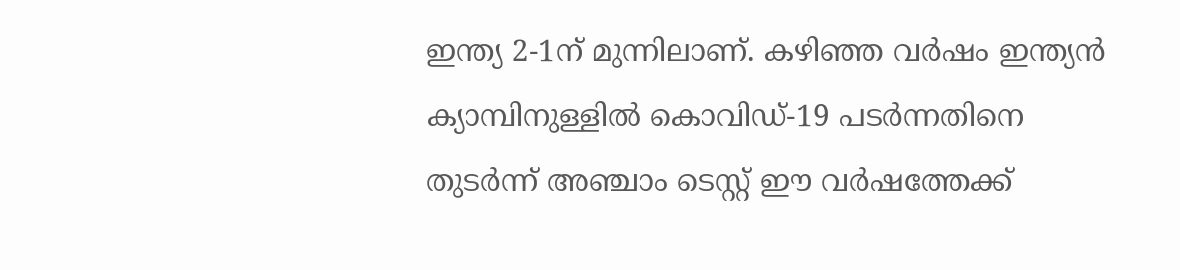ഇന്ത്യ 2-1ന് മുന്നിലാണ്. കഴിഞ്ഞ വർഷം ഇന്ത്യൻ ക്യാമ്പിനുള്ളിൽ കൊവിഡ്-19 പടർന്നതിനെ തുടർന്ന് അഞ്ചാം ടെസ്റ്റ് ഈ വർഷത്തേക്ക്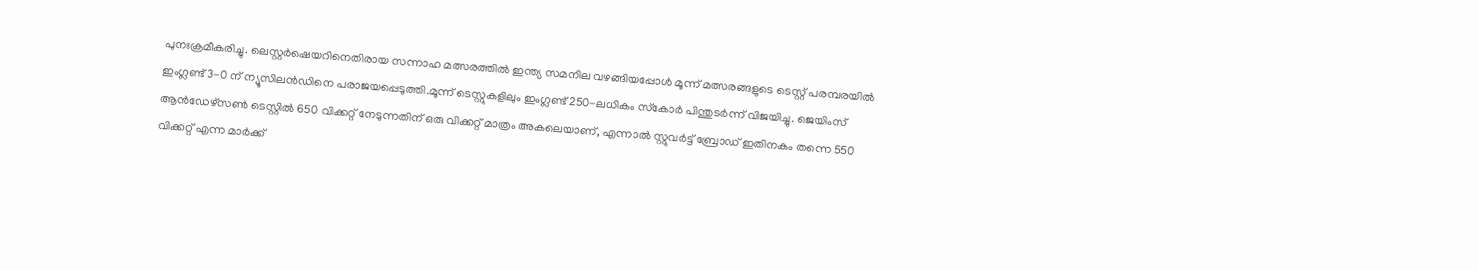പുനഃക്രമീകരിച്ചു. ലെസ്റ്റർഷെയറിനെതിരായ സന്നാഹ മത്സരത്തിൽ ഇന്ത്യ സമനില വഴങ്ങിയപ്പോൾ മൂന്ന് മത്സരങ്ങളുടെ ടെസ്റ്റ് പരമ്പരയിൽ ഇംഗ്ലണ്ട് 3-0 ന് ന്യൂസിലൻഡിനെ പരാജയപ്പെടുത്തി.മൂന്ന് ടെസ്റ്റുകളിലും ഇംഗ്ലണ്ട് 250-ലധികം സ്‌കോർ പിന്തുടർന്ന് വിജയിച്ചു. ജെയിംസ് ആൻഡേഴ്സൺ ടെസ്റ്റിൽ 650 വിക്കറ്റ് നേടുന്നതിന് ഒരു വിക്കറ്റ് മാത്രം അകലെയാണ്, എന്നാൽ സ്റ്റുവർട്ട് ബ്രോഡ് ഇതിനകം തന്നെ 550 വിക്കറ്റ് എന്ന മാർക്ക്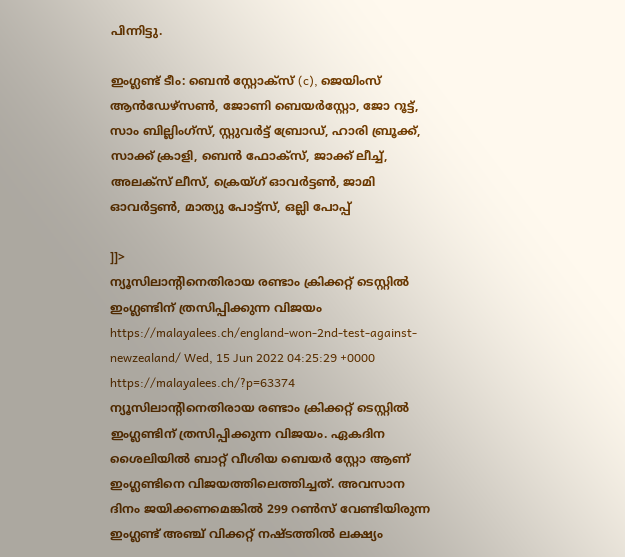പിന്നിട്ടു.

ഇംഗ്ലണ്ട് ടീം: ബെൻ സ്റ്റോക്സ് (c), ജെയിംസ് ആൻഡേഴ്സൺ, ജോണി ബെയർസ്റ്റോ, ജോ റൂട്ട്, സാം ബില്ലിംഗ്സ്, സ്റ്റുവർട്ട് ബ്രോഡ്, ഹാരി ബ്രൂക്ക്, സാക്ക് ക്രാളി, ബെൻ ഫോക്സ്, ജാക്ക് ലീച്ച്, അലക്സ് ലീസ്, ക്രെയ്ഗ് ഓവർട്ടൺ, ജാമി ഓവർട്ടൺ, മാത്യു പോട്ട്സ്, ഒല്ലി പോപ്പ്

]]>
ന്യൂസിലാന്റിനെതിരായ രണ്ടാം ക്രിക്കറ്റ് ടെസ്റ്റിൽ ഇംഗ്ലണ്ടിന് ത്രസിപ്പിക്കുന്ന വിജയം https://malayalees.ch/england-won-2nd-test-against-newzealand/ Wed, 15 Jun 2022 04:25:29 +0000 https://malayalees.ch/?p=63374 ന്യൂസിലാന്റിനെതിരായ രണ്ടാം ക്രിക്കറ്റ് ടെസ്റ്റിൽ ഇംഗ്ലണ്ടിന് ത്രസിപ്പിക്കുന്ന വിജയം. ഏകദിന ശൈലിയിൽ ബാറ്റ് വീശിയ ബെയർ സ്റ്റോ ആണ് ഇംഗ്ലണ്ടിനെ വിജയത്തിലെത്തിച്ചത്. അവസാന ദിനം ജയിക്കണമെങ്കിൽ 299 റൺസ് വേണ്ടിയിരുന്ന ഇംഗ്ലണ്ട് അഞ്ച് വിക്കറ്റ് നഷ്ടത്തിൽ ലക്ഷ്യം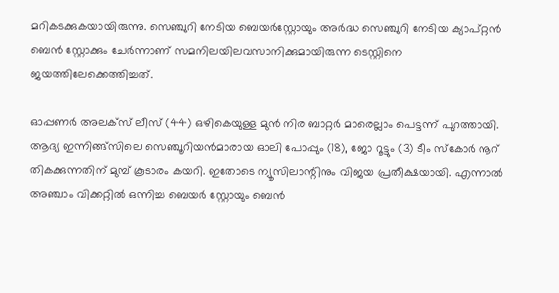മറികടക്കുകയായിരുന്നു. സെഞ്ചുറി നേടിയ ബെയർസ്റ്റോയും അർദ്ധ സെഞ്ചുറി നേടിയ ക്യാപ്റ്റൻ ബെൻ സ്റ്റോക്കും ചേർന്നാണ് സമനിലയിലവസാനിക്കുമായിരുന്ന ടെസ്റ്റിനെ ജയത്തിലേക്കെത്തിച്ചത്.

ഓപ്പണർ അലക്സ് ലീസ് (44) ഒഴികെയുള്ള മുൻ നിര ബാറ്റർ മാരെല്ലാം പെട്ടന്ന് പുറത്തായി. ആദ്യ ഇന്നിങ്ങ്സിലെ സെഞ്ചൂറിയൻമാരായ ഓലി പോപ്പും (18), ജോ റൂട്ടും (3) ടീം സ്കോർ നൂറ് തികക്കുന്നതിന് മുമ്പ് കൂടാരം കയറി. ഇതോടെ ന്യൂസിലാന്റിനും വിജയ പ്രതീക്ഷയായി. എന്നാൽ അഞ്ചാം വിക്കറ്റിൽ ഒന്നിച്ച ബെയർ സ്റ്റോയും ബെൻ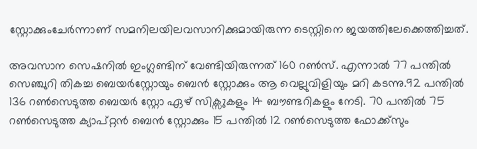സ്റ്റോക്കുംചേർന്നാണ് സമനിലയിലവസാനിക്കുമായിരുന്ന ടെസ്റ്റിനെ ജയത്തിലേക്കെത്തിച്ചത്.

അവസാന സെഷനിൽ ഇംഗ്ലണ്ടിന് വേണ്ടിയിരുന്നത് 160 റൺസ്. എന്നാൽ 77 പന്തിൽ സെഞ്ചുറി തികച്ച ബെയർസ്റ്റോയും ബെൻ സ്റ്റോക്കും ആ വെല്ലുവിളിയും മറി കടന്നു.92 പന്തിൽ 136 റൺസെടുത്ത ബെയർ സ്റ്റോ ഏഴ് സിക്സുകളും 14 ബൗണ്ടറികളും നേടി. 70 പന്തിൽ 75 റൺസെടുത്ത ക്യാപ്റ്റൻ ബെൻ സ്റ്റോക്കും 15 പന്തിൽ 12 റൺസെടുത്ത ഫോക്ക്സും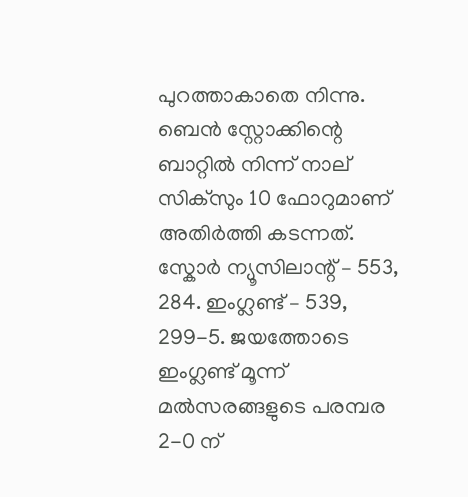പുറത്താകാതെ നിന്നു. ബെൻ സ്റ്റോക്കിന്റെ ബാറ്റിൽ നിന്ന് നാല് സിക്സും 10 ഫോറുമാണ് അതിർത്തി കടന്നത്. സ്കോർ ന്യൂസിലാന്റ് – 553, 284. ഇംഗ്ലണ്ട് – 539, 299-5. ജയത്തോടെ ഇംഗ്ലണ്ട് മൂന്ന് മൽസരങ്ങളുടെ പരമ്പര 2-0 ന്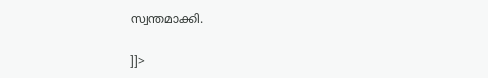സ്വന്തമാക്കി.

]]>